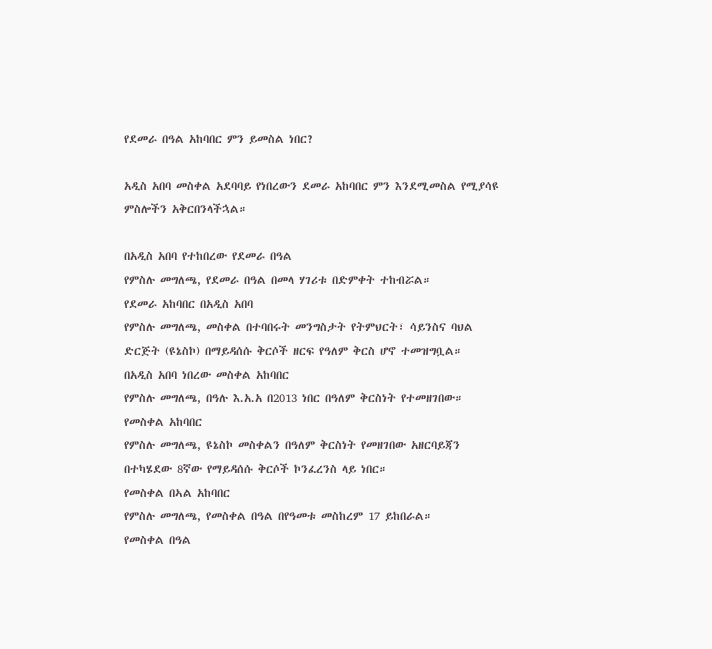የደመራ በዓል አከባበር ምን ይመስል ነበር?

አዲስ አበባ መስቀል አደባባይ የነበረውን ደመራ አከባበር ምን እንደሚመስል የሚያሳዩ ምስሎችን አቅርበንላችኋል።

በአዲስ አበባ የተከበረው የደመራ በዓል
የምስሉ መግለጫ, የደመራ በዓል በመላ ሃገሪቱ በድምቀት ተከብሯል።
የደመራ አከባበር በአዲስ አበባ
የምስሉ መግለጫ, መስቀል በተባበሩት መንግስታት የትምህርት፣ ሳይንስና ባህል ድርጅት (ዩኔስኮ) በማይዳሰሱ ቅርሶች ዘርፍ የዓለም ቅርስ ሆኖ ተመዝግቧል።
በአዲስ አበባ ነበረው መስቀል አከባበር
የምስሉ መግለጫ, በዓሉ እ.አ.አ በ2013 ነበር በዓለም ቅርስነት የተመዘገበው።
የመስቀል አከባበር
የምስሉ መግለጫ, ዩኔስኮ መስቀልን በዓለም ቅርስነት የመዘገበው አዘርባይጃን በተካሄደው 8ኛው የማይዳሰሱ ቅርሶች ኮንፈረንስ ላይ ነበር።
የመስቀል በኣል አከባበር
የምስሉ መግለጫ, የመስቀል በዓል በየዓመቱ መስከረም 17 ይከበራል።
የመስቀል በዓል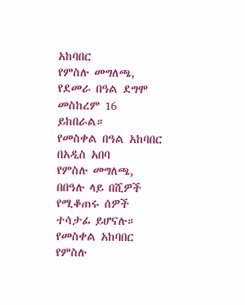አከባበር
የምስሉ መግለጫ, የደመራ በዓል ደግሞ መስከረም 16 ይከበራል።
የመስቀል በዓል አከባበር በአዲስ አበባ
የምስሉ መግለጫ, በበዓሉ ላይ በሺዎች የሚቆጠሩ ሰዎች ተሳታፊ ይሆናሉ።
የመስቀል አከባበር
የምስሉ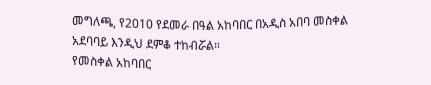መግለጫ, የ2010 የደመራ በዓል አከባበር በአዲስ አበባ መስቀል አደባባይ እንዲህ ደምቆ ተከብሯል።
የመስቀል አከባበር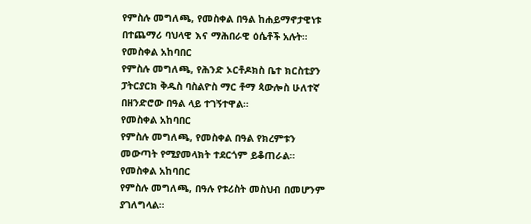የምስሉ መግለጫ, የመስቀል በዓል ከሐይማኖታዊነቱ በተጨማሪ ባህላዊ እና ማሕበራዊ ዕሴቶች አሉት።
የመስቀል አከባበር
የምስሉ መግለጫ, የሕንድ ኦርቶዶክስ ቤተ ክርስቲያን ፓትርያርክ ቅዱስ ባስልዮስ ማር ቶማ ጳውሎስ ሁለተኛ በዘንድሮው በዓል ላይ ተገኝተዋል።
የመስቀል አከባበር
የምስሉ መግለጫ, የመስቀል በዓል የክረምቱን መውጣት የሚያመላክት ተደርጎም ይቆጠራል።
የመስቀል አከባበር
የምስሉ መግለጫ, በዓሉ የቱሪስት መስህብ በመሆንም ያገለግላል።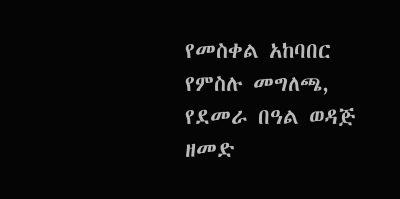የመስቀል አከባበር
የምስሉ መግለጫ, የደመራ በዓል ወዳጅ ዘመድ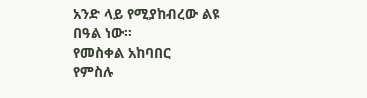አንድ ላይ የሚያከብረው ልዩ በዓል ነው።
የመስቀል አከባበር
የምስሉ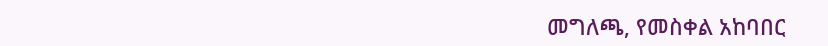መግለጫ, የመስቀል አከባበር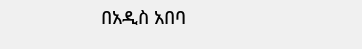በአዲስ አበባ